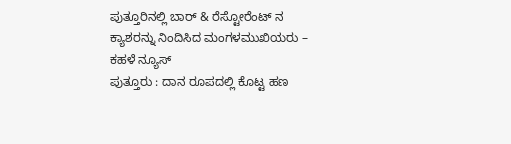ಪುತ್ತೂರಿನಲ್ಲಿ ಬಾರ್ & ರೆಸ್ಟೋರೆಂಟ್ ನ ಕ್ಯಾಶರನ್ನು ನಿಂದಿಸಿದ ಮಂಗಳಮುಖಿಯರು – ಕಹಳೆ ನ್ಯೂಸ್
ಪುತ್ತೂರು : ದಾನ ರೂಪದಲ್ಲಿ ಕೊಟ್ಟ ಹಣ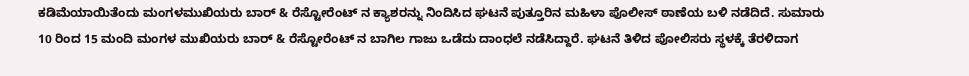ಕಡಿಮೆಯಾಯಿತೆಂದು ಮಂಗಳಮುಖಿಯರು ಬಾರ್ & ರೆಸ್ಟೋರೆಂಟ್ ನ ಕ್ಯಾಶರನ್ನು ನಿಂದಿಸಿದ ಘಟನೆ ಪುತ್ತೂರಿನ ಮಹಿಳಾ ಪೊಲೀಸ್ ಠಾಣೆಯ ಬಳಿ ನಡೆದಿದೆ. ಸುಮಾರು 10 ರಿಂದ 15 ಮಂದಿ ಮಂಗಳ ಮುಖಿಯರು ಬಾರ್ & ರೆಸ್ಟೋರೆಂಟ್ ನ ಬಾಗಿಲ ಗಾಜು ಒಡೆದು ದಾಂಧಲೆ ನಡೆಸಿದ್ದಾರೆ. ಘಟನೆ ತಿಳಿದ ಪೋಲಿಸರು ಸ್ಥಳಕ್ಕೆ ತೆರಳಿದಾಗ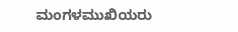ಮಂಗಳಮುಖಿಯರು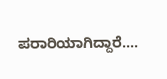ಪರಾರಿಯಾಗಿದ್ದಾರೆ....